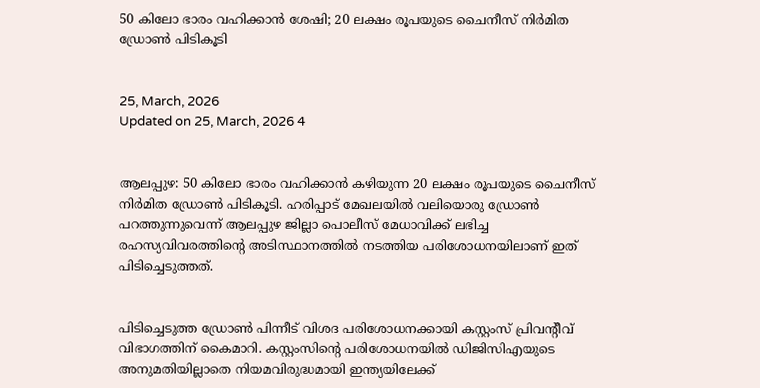50 കിലോ ഭാരം വഹിക്കാന്‍ ശേഷി; 20 ലക്ഷം രൂപയുടെ ചൈനീസ് നിര്‍മിത ഡ്രോണ്‍ പിടികൂടി


25, March, 2026
Updated on 25, March, 2026 4


ആലപ്പുഴ: 50 കിലോ ഭാരം വഹിക്കാന്‍ കഴിയുന്ന 20 ലക്ഷം രൂപയുടെ ചൈനീസ് നിര്‍മിത ഡ്രോണ്‍ പിടികൂടി. ഹരിപ്പാട് മേഖലയില്‍ വലിയൊരു ഡ്രോണ്‍ പറത്തുന്നുവെന്ന് ആലപ്പുഴ ജില്ലാ പൊലീസ് മേധാവിക്ക് ലഭിച്ച രഹസ്യവിവരത്തിന്റെ അടിസ്ഥാനത്തില്‍ നടത്തിയ പരിശോധനയിലാണ് ഇത് പിടിച്ചെടുത്തത്.


പിടിച്ചെടുത്ത ഡ്രോണ്‍ പിന്നീട് വിശദ പരിശോധനക്കായി കസ്റ്റംസ് പ്രിവന്റീവ് വിഭാഗത്തിന് കൈമാറി. കസ്റ്റംസിന്റെ പരിശോധനയില്‍ ഡിജിസിഎയുടെ അനുമതിയില്ലാതെ നിയമവിരുദ്ധമായി ഇന്ത്യയിലേക്ക്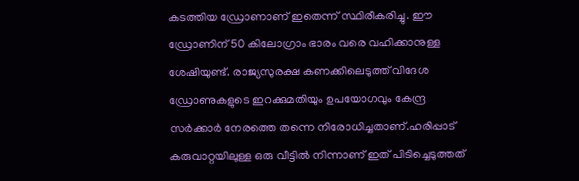കടത്തിയ ഡ്രോണാണ് ഇതെന്ന് സ്ഥിരീകരിച്ചു. ഈ ഡ്രോണിന് 50 കിലോഗ്രാം ഭാരം വരെ വഹിക്കാനുള്ള ശേഷിയുണ്ട്. രാജ്യസുരക്ഷ കണക്കിലെടുത്ത് വിദേശ ഡ്രോണുകളുടെ ഇറക്കുമതിയും ഉപയോഗവും കേന്ദ്ര സര്‍ക്കാര്‍ നേരത്തെ തന്നെ നിരോധിച്ചതാണ്.ഹരിപ്പാട് കരുവാറ്റയിലുള്ള ഒരു വീട്ടില്‍ നിന്നാണ് ഇത് പിടിച്ചെടുത്തത്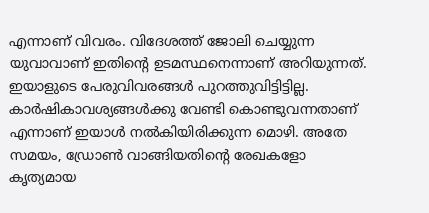എന്നാണ് വിവരം. വിദേശത്ത് ജോലി ചെയ്യുന്ന യുവാവാണ് ഇതിന്റെ ഉടമസ്ഥനെന്നാണ് അറിയുന്നത്. ഇയാളുടെ പേരുവിവരങ്ങള്‍ പുറത്തുവിട്ടിട്ടില്ല. കാര്‍ഷികാവശ്യങ്ങള്‍ക്കു വേണ്ടി കൊണ്ടുവന്നതാണ് എന്നാണ് ഇയാള്‍ നല്‍കിയിരിക്കുന്ന മൊഴി. അതേ സമയം, ഡ്രോണ്‍ വാങ്ങിയതിന്റെ രേഖകളോ കൃത്യമായ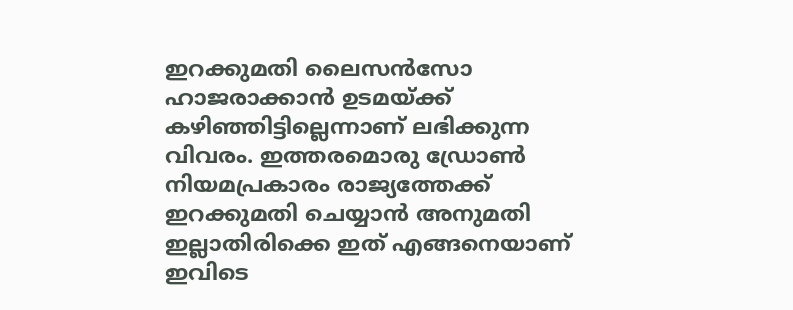ഇറക്കുമതി ലൈസന്‍സോ ഹാജരാക്കാന്‍ ഉടമയ്ക്ക് കഴിഞ്ഞിട്ടില്ലെന്നാണ് ലഭിക്കുന്ന വിവരം. ഇത്തരമൊരു ഡ്രോണ്‍ നിയമപ്രകാരം രാജ്യത്തേക്ക് ഇറക്കുമതി ചെയ്യാന്‍ അനുമതി ഇല്ലാതിരിക്കെ ഇത് എങ്ങനെയാണ് ഇവിടെ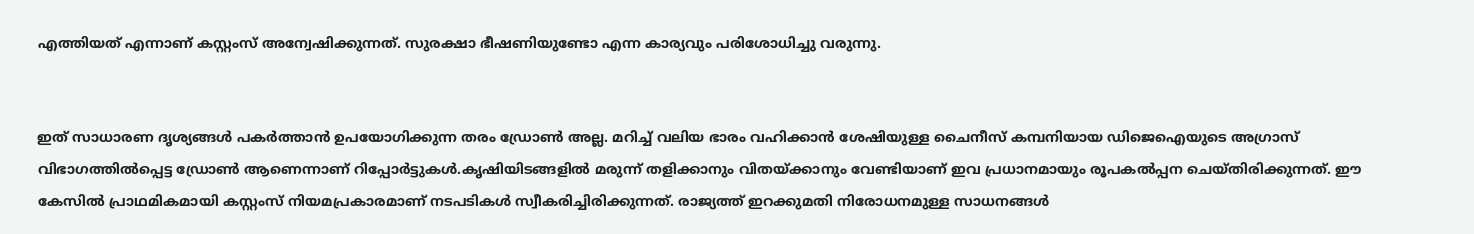എത്തിയത് എന്നാണ് കസ്റ്റംസ് അന്വേഷിക്കുന്നത്. സുരക്ഷാ ഭീഷണിയുണ്ടോ എന്ന കാര്യവും പരിശോധിച്ചു വരുന്നു.


ഇത് സാധാരണ ദൃശ്യങ്ങള്‍ പകര്‍ത്താന്‍ ഉപയോഗിക്കുന്ന തരം ഡ്രോണ്‍ അല്ല. മറിച്ച് വലിയ ഭാരം വഹിക്കാന്‍ ശേഷിയുള്ള ചൈനീസ് കമ്പനിയായ ഡിജെഐയുടെ അഗ്രാസ് വിഭാഗത്തില്‍പ്പെട്ട ഡ്രോണ്‍ ആണെന്നാണ് റിപ്പോര്‍ട്ടുകള്‍.കൃഷിയിടങ്ങളില്‍ മരുന്ന് തളിക്കാനും വിതയ്ക്കാനും വേണ്ടിയാണ് ഇവ പ്രധാനമായും രൂപകല്‍പ്പന ചെയ്തിരിക്കുന്നത്. ഈ കേസില്‍ പ്രാഥമികമായി കസ്റ്റംസ് നിയമപ്രകാരമാണ് നടപടികള്‍ സ്വീകരിച്ചിരിക്കുന്നത്. രാജ്യത്ത് ഇറക്കുമതി നിരോധനമുള്ള സാധനങ്ങള്‍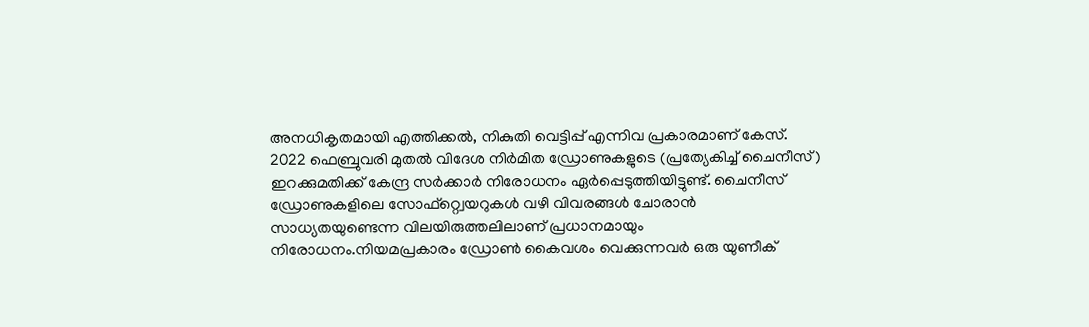അനധികൃതമായി എത്തിക്കല്‍, നികുതി വെട്ടിപ്പ് എന്നിവ പ്രകാരമാണ് കേസ്. 2022 ഫെബ്രുവരി മുതല്‍ വിദേശ നിര്‍മിത ഡ്രോണുകളുടെ (പ്രത്യേകിച്ച് ചൈനീസ്) ഇറക്കുമതിക്ക് കേന്ദ്ര സര്‍ക്കാര്‍ നിരോധനം ഏര്‍പ്പെടുത്തിയിട്ടുണ്ട്. ചൈനീസ് ഡ്രോണുകളിലെ സോഫ്റ്റ്വെയറുകള്‍ വഴി വിവരങ്ങള്‍ ചോരാന്‍ സാധ്യതയുണ്ടെന്ന വിലയിരുത്തലിലാണ് പ്രധാനമായും നിരോധനം.നിയമപ്രകാരം ഡ്രോണ്‍ കൈവശം വെക്കുന്നവര്‍ ഒരു യുണീക്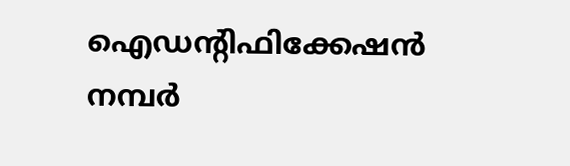ഐഡന്റിഫിക്കേഷന്‍ നമ്പര്‍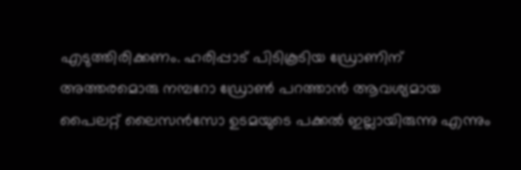എടുത്തിരിക്കണം. ഹരിപ്പാട് പിടികൂടിയ ഡ്രോണിന് അത്തരമൊരു നമ്പറോ ഡ്രോണ്‍ പറത്താന്‍ ആവശ്യമായ പൈലറ്റ് ലൈസന്‍സോ ഉടമയുടെ പക്കല്‍ ഇല്ലായിരുന്നു എന്നും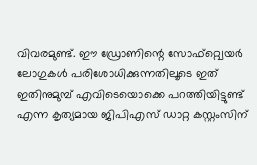വിവരമുണ്ട്. ഈ ഡ്രോണിന്റെ സോഫ്റ്റ്വെയര്‍ ലോഗുകള്‍ പരിശോധിക്കുന്നതിലൂടെ ഇത് ഇതിനുമുമ്പ് എവിടെയൊക്കെ പറത്തിയിട്ടുണ്ട് എന്ന കൃത്യമായ ജിപിഎസ് ഡാറ്റ കസ്റ്റംസിന്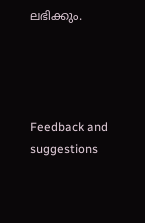ലഭിക്കും.




Feedback and suggestions